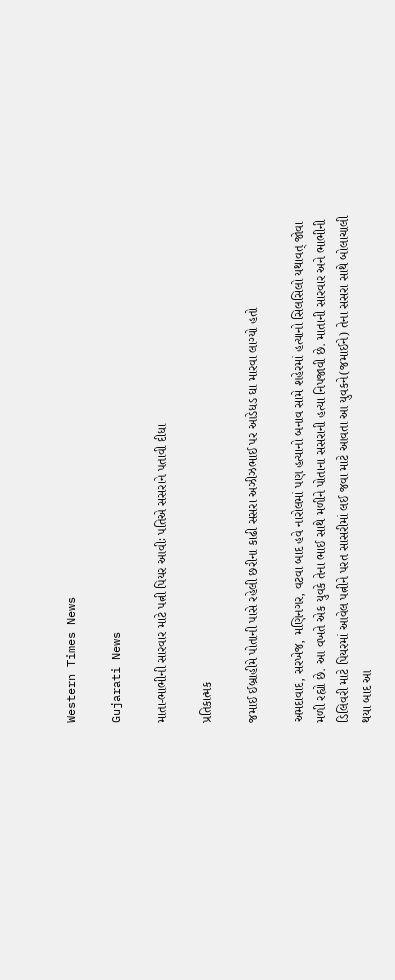Western Times News

Gujarati News

માતા-ભાભીની સારવાર માટે પત્ની પિયર આવીઃ પતિએ સસરાને પતાવી દીધા

પ્રતિકાત્મક

જમાઈ ઈબ્રાહીમે પોતાની પાસે રહેલી છરીના કાઢી સસરા અઝીઝભાઈ પર આડેધડ ઘા મારવા લાગ્યો હતો

અમદાવાદ, સરખેજ, મણિનગર, વટવા બાદ હવે નારોલમાં પણ હત્યાનો બનાવ સામે શહેરમાં હત્યાનો સિલસિલો યથાવત્ જોવા મળી રહ્યો છે. આ વખતે એક યુવકે તેના ભાઈ સાથે મળીને પોતાના સસરાની હત્યા નિપજાવી છે. માતાની સારવાર અને ભાભીની ડિલિવરી માટે પિયરમાં આવેલ પત્નીને પરત સાસરીમાં લઈ જવા માટે આવતા આ યુવકને(જમાઈને) તેના સસરા સાથે બોલાચાલી થયા બાદ આ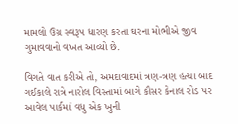મામલો ઉગ્ર સ્વરૂપ ધારણ કરતા ઘરના મોભીએ જીવ ગુમાવવાનો વખત આવ્યો છે.

વિગતે વાત કરીએ તો, અમદાવાદમાં ત્રણ-ત્રણ હત્યા બાદ ગઈકાલે રાત્રે નારોલ વિસ્તામાં બાગે કૌસર કેનાલ રોડ પર આવેલ પાર્કમાં વધુ એક ખુની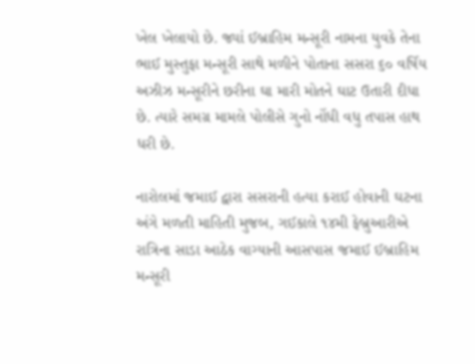ખેલ ખેલાયો છે. જ્યાં ઈબ્રાહિમ મન્સૂરી નામના યુવકે તેના ભાઈ મુસ્તુફા મન્સૂરી સાથે મળીને પોતાના સસરા ૬૦ વર્ષિય અઝીઝ મન્સૂરીને છરીના ઘા મારી મોતને ઘાટ ઉતારી દીધા છે. ત્યારે સમગ્ર મામલે પોલીસે ગુનો નોંધી વધુ તપાસ હાથ ધરી છે.

નારોલમાં જમાઈ દ્વારા સસરાની હત્યા કરાઈ હોવાની ઘટના અંગે મળતી માહિતી મુજબ, ગઈકાલે ૧૪મી ફેબ્રુઆરીએ રાત્રિના સાડા આઠેક વાગ્યાની આસપાસ જમાઈ ઈબ્રાહિમ મન્સૂરી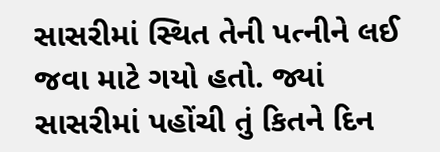સાસરીમાં સ્થિત તેની પત્નીને લઈ જવા માટે ગયો હતો. જ્યાં સાસરીમાં પહોંચી તું કિતને દિન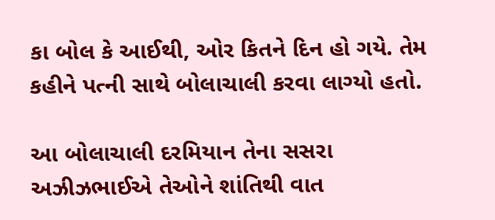કા બોલ કે આઈથી, ઓર કિતને દિન હો ગયે. તેમ કહીને પત્ની સાથે બોલાચાલી કરવા લાગ્યો હતો.

આ બોલાચાલી દરમિયાન તેના સસરા અઝીઝભાઈએ તેઓને શાંતિથી વાત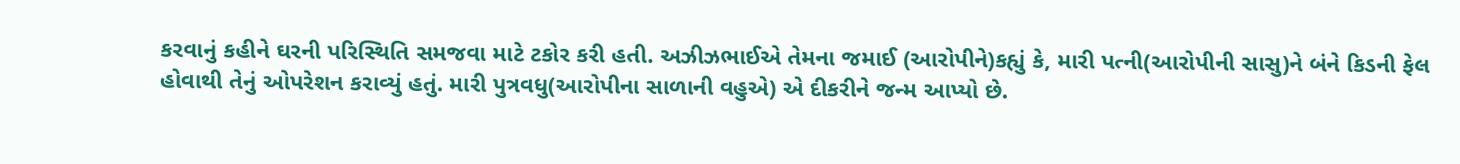કરવાનું કહીને ઘરની પરિસ્થિતિ સમજવા માટે ટકોર કરી હતી. અઝીઝભાઈએ તેમના જમાઈ (આરોપીને)કહ્યું કે, મારી પત્ની(આરોપીની સાસુ)ને બંને કિડની ફેલ હોવાથી તેનું ઓપરેશન કરાવ્યું હતું. મારી પુત્રવધુ(આરોપીના સાળાની વહુએ) એ દીકરીને જન્મ આપ્યો છે.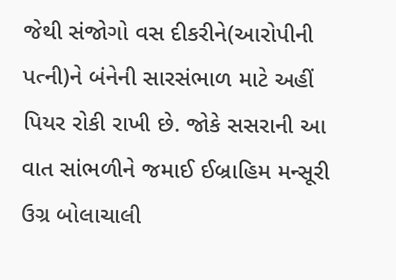જેથી સંજોગો વસ દીકરીને(આરોપીની પત્ની)ને બંનેની સારસંભાળ માટે અહીં પિયર રોકી રાખી છે. જોકે સસરાની આ વાત સાંભળીને જમાઈ ઈબ્રાહિમ મન્સૂરી ઉગ્ર બોલાચાલી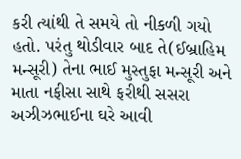કરી ત્યાંથી તે સમયે તો નીકળી ગયો હતો. પરંતુ થોડીવાર બાદ તે(ઈબ્રાહિમ મન્સૂરી) તેના ભાઈ મુસ્તુફા મન્સૂરી અને માતા નફીસા સાથે ફરીથી સસરા અઝીઝભાઈના ઘરે આવી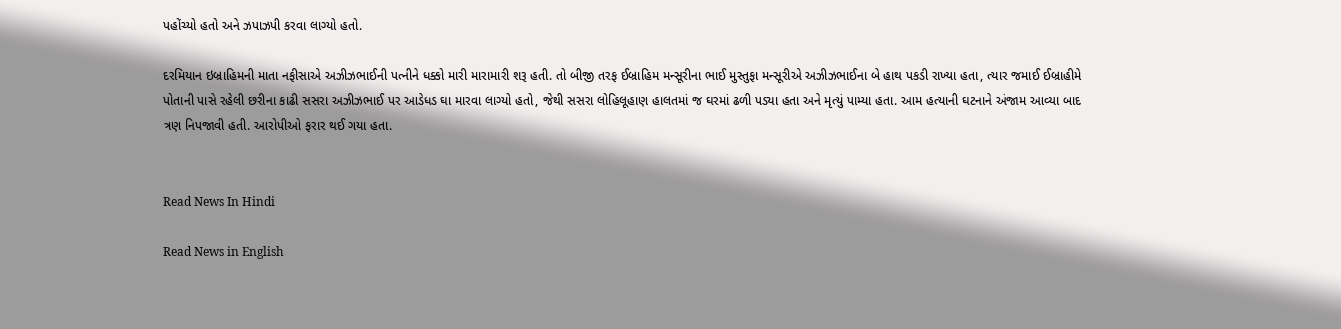પહોંચ્યો હતો અને ઝપાઝપી કરવા લાગ્યો હતો.

દરમિયાન ઇબ્રાહિમની માતા નફીસાએ અઝીઝભાઈની પત્નીને ધક્કો મારી મારામારી શરૂ હતી. તો બીજી તરફ ઈબ્રાહિમ મન્સૂરીના ભાઈ મુસ્તુફા મન્સૂરીએ અઝીઝભાઈના બે હાથ પકડી રાખ્યા હતા, ત્યાર જમાઈ ઈબ્રાહીમે પોતાની પાસે રહેલી છરીના કાઢી સસરા અઝીઝભાઈ પર આડેધડ ઘા મારવા લાગ્યો હતો, જેથી સસરા લોહિલૂહાણ હાલતમાં જ ઘરમાં ઢળી પડ્યા હતા અને મૃત્યું પામ્યા હતા. આમ હત્યાની ઘટનાને અંજામ આવ્યા બાદ ત્રણ નિપજાવી હતી. આરોપીઓ ફરાર થઈ ગયા હતા.


Read News In Hindi

Read News in English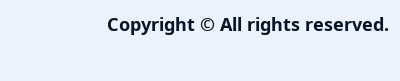Copyright © All rights reserved.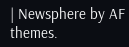| Newsphere by AF themes.